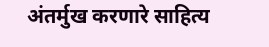अंतर्मुख करणारे साहित्य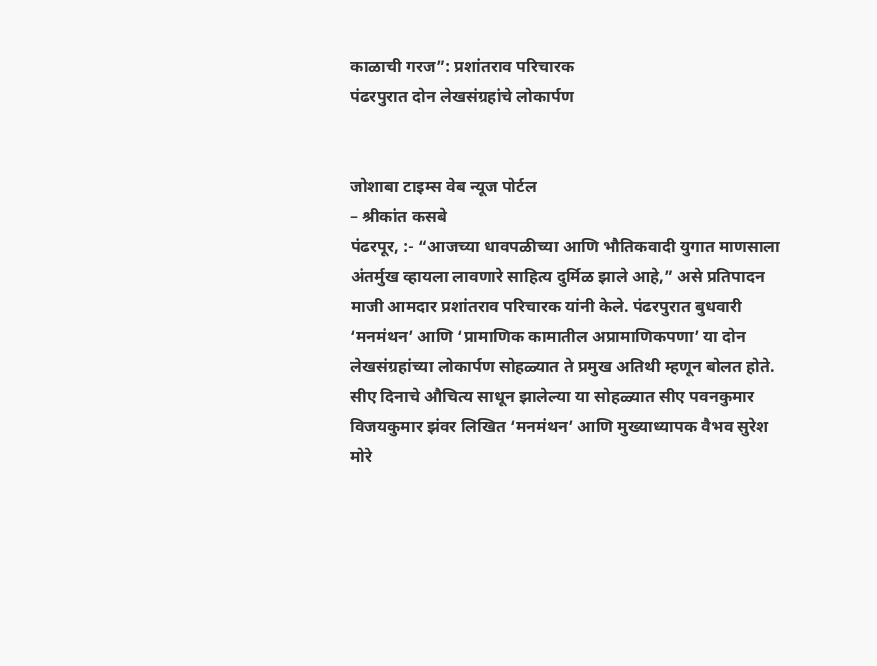काळाची गरज”: प्रशांतराव परिचारक
पंढरपुरात दोन लेखसंग्रहांचे लोकार्पण


जोशाबा टाइम्स वेब न्यूज पोर्टल
– श्रीकांत कसबे
पंढरपूर, :- “आजच्या धावपळीच्या आणि भौतिकवादी युगात माणसाला अंतर्मुख व्हायला लावणारे साहित्य दुर्मिळ झाले आहे,” असे प्रतिपादन माजी आमदार प्रशांतराव परिचारक यांनी केले. पंढरपुरात बुधवारी ‘मनमंथन’ आणि ‘प्रामाणिक कामातील अप्रामाणिकपणा’ या दोन लेखसंग्रहांच्या लोकार्पण सोहळ्यात ते प्रमुख अतिथी म्हणून बोलत होते.
सीए दिनाचे औचित्य साधून झालेल्या या सोहळ्यात सीए पवनकुमार विजयकुमार झंवर लिखित ‘मनमंथन’ आणि मुख्याध्यापक वैभव सुरेश मोरे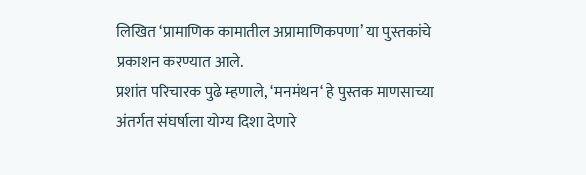लिखित ‘प्रामाणिक कामातील अप्रामाणिकपणा’ या पुस्तकांचे प्रकाशन करण्यात आले.
प्रशांत परिचारक पुढे म्हणाले, ‘मनमंथन‘ हे पुस्तक माणसाच्या अंतर्गत संघर्षाला योग्य दिशा देणारे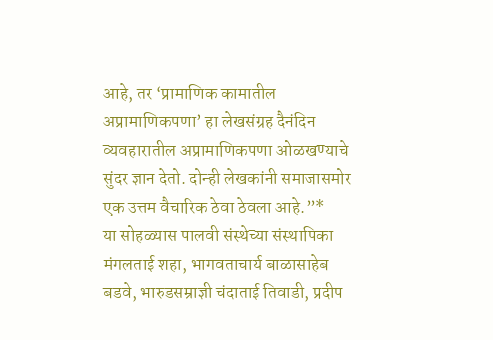आहे, तर ‘प्रामाणिक कामातील अप्रामाणिकपणा’ हा लेखसंग्रह दैनंदिन व्यवहारातील अप्रामाणिकपणा ओळखण्याचे सुंदर ज्ञान देतो. दोन्ही लेखकांनी समाजासमोर एक उत्तम वैचारिक ठेवा ठेवला आहे.”*
या सोहळ्यास पालवी संस्थेच्या संस्थापिका मंगलताई शहा, भागवताचार्य बाळासाहेब बडवे, भारुडसम्राज्ञी चंदाताई तिवाडी, प्रदीप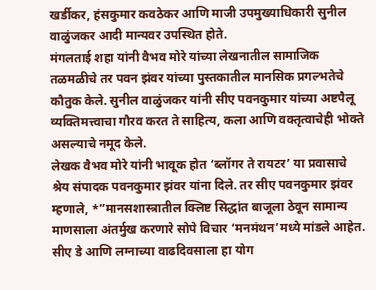खर्डीकर, हंसकुमार कवठेकर आणि माजी उपमुख्याधिकारी सुनील वाळुंजकर आदी मान्यवर उपस्थित होते.
मंगलताई शहा यांनी वैभव मोरे यांच्या लेखनातील सामाजिक तळमळीचे तर पवन झंवर यांच्या पुस्तकातील मानसिक प्रगल्भतेचे कौतुक केले. सुनील वाळुंजकर यांनी सीए पवनकुमार यांच्या अष्टपैलू व्यक्तिमत्त्वाचा गौरव करत ते साहित्य, कला आणि वक्तृत्वाचेही भोक्ते असल्याचे नमूद केले.
लेखक वैभव मोरे यांनी भावूक होत ‘ब्लॉगर ते रायटर’ या प्रवासाचे श्रेय संपादक पवनकुमार झंवर यांना दिले. तर सीए पवनकुमार झंवर म्हणाले, *”मानसशास्त्रातील क्लिष्ट सिद्धांत बाजूला ठेवून सामान्य माणसाला अंतर्मुख करणारे सोपे विचार ‘मनमंथन’मध्ये मांडले आहेत. सीए डे आणि लग्नाच्या वाढदिवसाला हा योग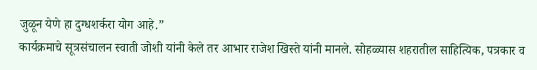जुळून येणे हा दुग्धशर्करा योग आहे.”
कार्यक्रमाचे सूत्रसंचालन स्वाती जोशी यांनी केले तर आभार राजेश खिस्ते यांनी मानले. सोहळ्यास शहरातील साहित्यिक, पत्रकार व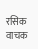रसिक वाचक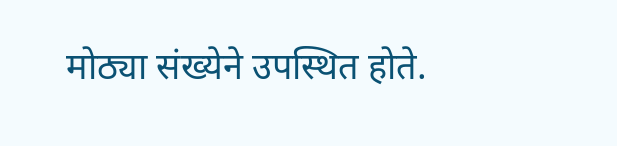मोठ्या संख्येने उपस्थित होते.